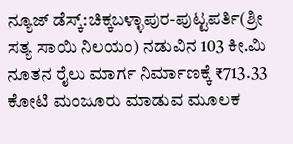ನ್ಯೂಜ್ ಡೆಸ್ಕ್:ಚಿಕ್ಕಬಳ್ಳಾಪುರ-ಪುಟ್ಟಪರ್ತಿ(ಶ್ರೀ ಸತ್ಯ ಸಾಯಿ ನಿಲಯಂ) ನಡುವಿನ 103 ಕೀ.ಮಿ ನೂತನ ರೈಲು ಮಾರ್ಗ ನಿರ್ಮಾಣಕ್ಕೆ ₹713.33 ಕೋಟಿ ಮಂಜೂರು ಮಾಡುವ ಮೂಲಕ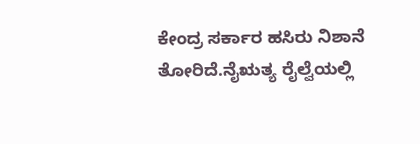ಕೇಂದ್ರ ಸರ್ಕಾರ ಹಸಿರು ನಿಶಾನೆ ತೋರಿದೆ.ನೈಋತ್ಯ ರೈಲ್ವೆಯಲ್ಲಿ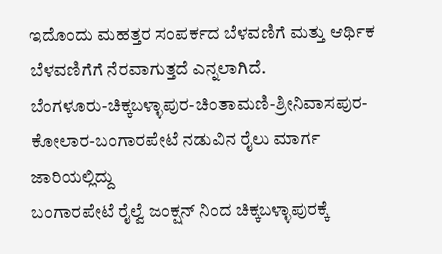ಇದೊಂದು ಮಹತ್ತರ ಸಂಪರ್ಕದ ಬೆಳವಣಿಗೆ ಮತ್ತು ಆರ್ಥಿಕ ಬೆಳವಣಿಗೆಗೆ ನೆರವಾಗುತ್ತದೆ ಎನ್ನಲಾಗಿದೆ.
ಬೆಂಗಳೂರು-ಚಿಕ್ಕಬಳ್ಳಾಪುರ-ಚಿಂತಾಮಣಿ-ಶ್ರೀನಿವಾಸಪುರ-ಕೋಲಾರ-ಬಂಗಾರಪೇಟೆ ನಡುವಿನ ರೈಲು ಮಾರ್ಗ ಜಾರಿಯಲ್ಲಿದ್ದು
ಬಂಗಾರಪೇಟೆ ರೈಲ್ವೆ ಜಂಕ್ಷನ್ ನಿಂದ ಚಿಕ್ಕಬಳ್ಳಾಪುರಕ್ಕೆ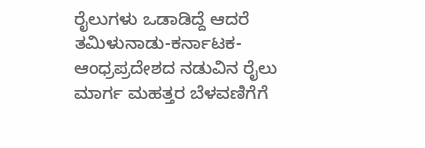ರೈಲುಗಳು ಒಡಾಡಿದ್ದೆ ಆದರೆ ತಮಿಳುನಾಡು-ಕರ್ನಾಟಕ-ಆಂಧ್ರಪ್ರದೇಶದ ನಡುವಿನ ರೈಲು ಮಾರ್ಗ ಮಹತ್ತರ ಬೆಳವಣಿಗೆಗೆ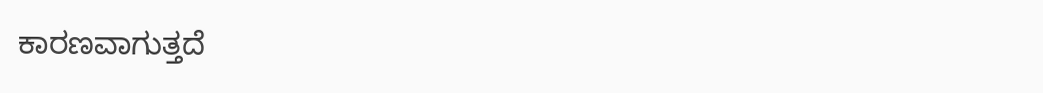ಕಾರಣವಾಗುತ್ತದೆ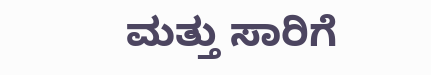ಮತ್ತು ಸಾರಿಗೆ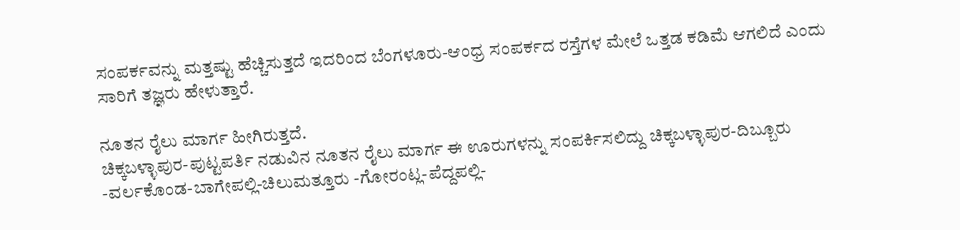ಸಂಪರ್ಕವನ್ನು ಮತ್ತಷ್ಟು ಹೆಚ್ಚಿಸುತ್ತದೆ ಇದರಿಂದ ಬೆಂಗಳೂರು-ಆಂಧ್ರ ಸಂಪರ್ಕದ ರಸ್ತೆಗಳ ಮೇಲೆ ಒತ್ತಡ ಕಡಿಮೆ ಆಗಲಿದೆ ಎಂದು ಸಾರಿಗೆ ತಜ್ಞರು ಹೇಳುತ್ತಾರೆ.

ನೂತನ ರೈಲು ಮಾರ್ಗ ಹೀಗಿರುತ್ತದೆ.
ಚಿಕ್ಕಬಳ್ಳಾಪುರ-ಪುಟ್ಟಪರ್ತಿ ನಡುವಿನ ನೂತನ ರೈಲು ಮಾರ್ಗ ಈ ಊರುಗಳನ್ನು ಸಂಪರ್ಕಿಸಲಿದ್ದು ಚಿಕ್ಕಬಳ್ಳಾಪುರ-ದಿಬ್ಬೂರು -ವರ್ಲಕೊಂಡ-ಬಾಗೇಪಲ್ಲಿ-ಚಿಲುಮತ್ತೂರು -ಗೋರಂಟ್ಲ-ಪೆದ್ದಪಲ್ಲಿ-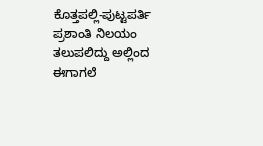ಕೊತ್ತಪಲ್ಲಿ-ಪುಟ್ಟಪರ್ತಿ ಪ್ರಶಾಂತಿ ನಿಲಯಂ ತಲುಪಲಿದ್ದು ಅಲ್ಲಿಂದ ಈಗಾಗಲೆ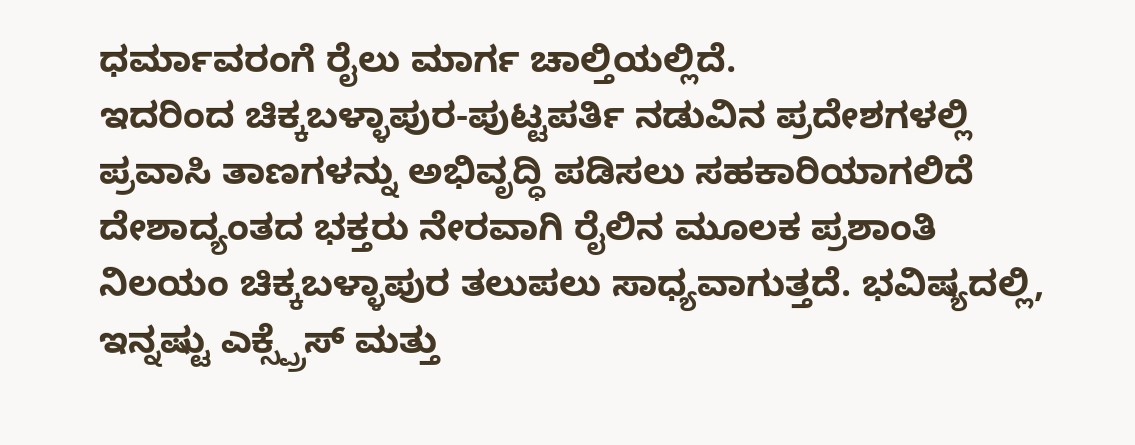ಧರ್ಮಾವರಂಗೆ ರೈಲು ಮಾರ್ಗ ಚಾಲ್ತಿಯಲ್ಲಿದೆ.
ಇದರಿಂದ ಚಿಕ್ಕಬಳ್ಳಾಪುರ-ಪುಟ್ಟಪರ್ತಿ ನಡುವಿನ ಪ್ರದೇಶಗಳಲ್ಲಿ ಪ್ರವಾಸಿ ತಾಣಗಳನ್ನು ಅಭಿವೃದ್ಧಿ ಪಡಿಸಲು ಸಹಕಾರಿಯಾಗಲಿದೆ ದೇಶಾದ್ಯಂತದ ಭಕ್ತರು ನೇರವಾಗಿ ರೈಲಿನ ಮೂಲಕ ಪ್ರಶಾಂತಿ ನಿಲಯಂ ಚಿಕ್ಕಬಳ್ಳಾಪುರ ತಲುಪಲು ಸಾಧ್ಯವಾಗುತ್ತದೆ. ಭವಿಷ್ಯದಲ್ಲಿ, ಇನ್ನಷ್ಟು ಎಕ್ಸ್ಪ್ರೆಸ್ ಮತ್ತು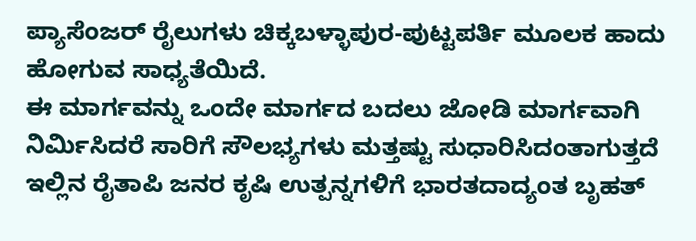ಪ್ಯಾಸೆಂಜರ್ ರೈಲುಗಳು ಚಿಕ್ಕಬಳ್ಳಾಪುರ-ಪುಟ್ಟಪರ್ತಿ ಮೂಲಕ ಹಾದು ಹೋಗುವ ಸಾಧ್ಯತೆಯಿದೆ.
ಈ ಮಾರ್ಗವನ್ನು ಒಂದೇ ಮಾರ್ಗದ ಬದಲು ಜೋಡಿ ಮಾರ್ಗವಾಗಿ ನಿರ್ಮಿಸಿದರೆ ಸಾರಿಗೆ ಸೌಲಭ್ಯಗಳು ಮತ್ತಷ್ಟು ಸುಧಾರಿಸಿದಂತಾಗುತ್ತದೆ ಇಲ್ಲಿನ ರೈತಾಪಿ ಜನರ ಕೃಷಿ ಉತ್ಪನ್ನಗಳಿಗೆ ಭಾರತದಾದ್ಯಂತ ಬೃಹತ್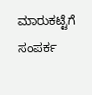ಮಾರುಕಟ್ಟೆಗೆ ಸಂಪರ್ಕ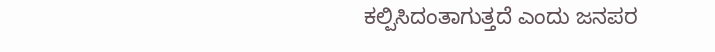ಕಲ್ಪಿಸಿದಂತಾಗುತ್ತದೆ ಎಂದು ಜನಪರ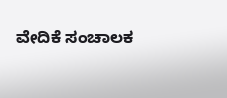ವೇದಿಕೆ ಸಂಚಾಲಕ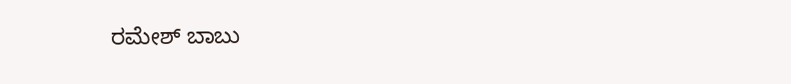ರಮೇಶ್ ಬಾಬು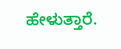ಹೇಳುತ್ತಾರೆ.